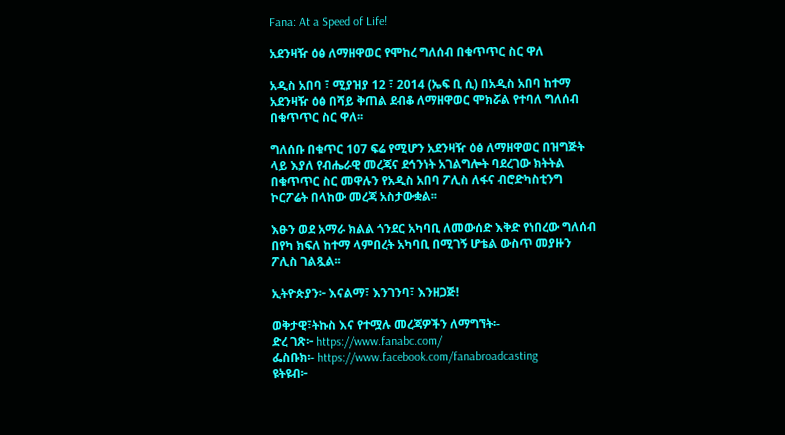Fana: At a Speed of Life!

አደንዛዥ ዕፅ ለማዘዋወር የሞከረ ግለሰብ በቁጥጥር ስር ዋለ

አዲስ አበባ ፣ ሚያዝያ 12 ፣ 2014 (ኤፍ ቢ ሲ) በአዲስ አበባ ከተማ አደንዛዥ ዕፅ በሻይ ቅጠል ደብቆ ለማዘዋወር ሞክሯል የተባለ ግለሰብ በቁጥጥር ስር ዋለ፡፡

ግለሰቡ በቁጥር 107 ፍሬ የሚሆን አደንዛዥ ዕፅ ለማዘዋወር በዝግጅት ላይ እያለ የብሔራዊ መረጃና ደኅንነት አገልግሎት ባደረገው ክትትል በቁጥጥር ስር መዋሉን የአዲስ አበባ ፖሊስ ለፋና ብሮድካስቲንግ ኮርፖሬት በላከው መረጃ አስታውቋል፡፡

እፁን ወደ አማራ ክልል ጎንደር አካባቢ ለመውሰድ እቅድ የነበረው ግለሰብ በየካ ክፍለ ከተማ ላምበረት አካባቢ በሚገኝ ሆቴል ውስጥ መያዙን ፖሊስ ገልጿል፡፡

ኢትዮጵያን፦ እናልማ፣ እንገንባ፣ እንዘጋጅ!

ወቅታዊ፣ትኩስ እና የተሟሉ መረጃዎችን ለማግኘት፡-
ድረ ገጽ፦ https://www.fanabc.com/
ፌስቡክ፡- https://www.facebook.com/fanabroadcasting
ዩትዩብ፦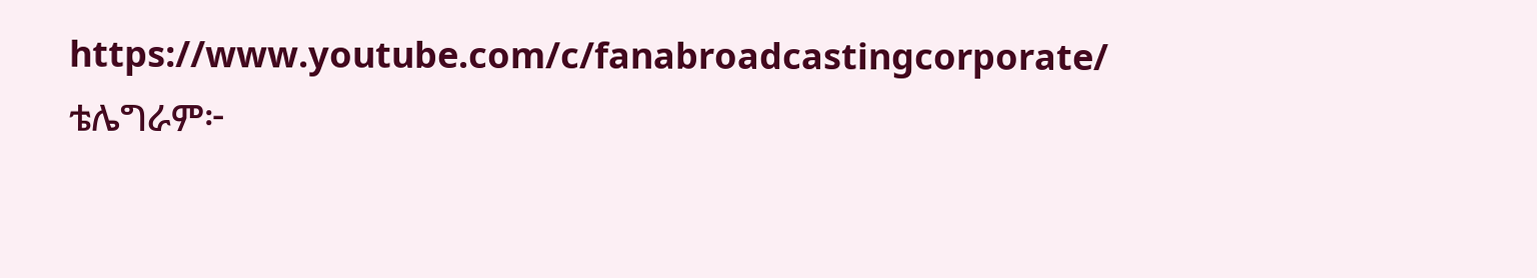https://www.youtube.com/c/fanabroadcastingcorporate/
ቴሌግራም፦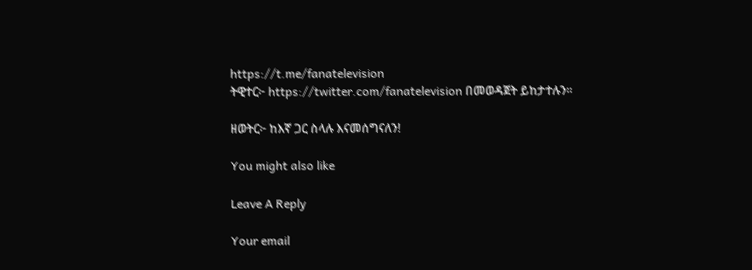https://t.me/fanatelevision
ትዊተር፦ https://twitter.com/fanatelevision በመወዳጀት ይከታተሉን፡፡

ዘወትር፦ ከእኛ ጋር ስላሉ እናመሰግናለን!

You might also like

Leave A Reply

Your email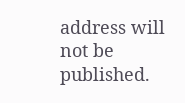address will not be published.